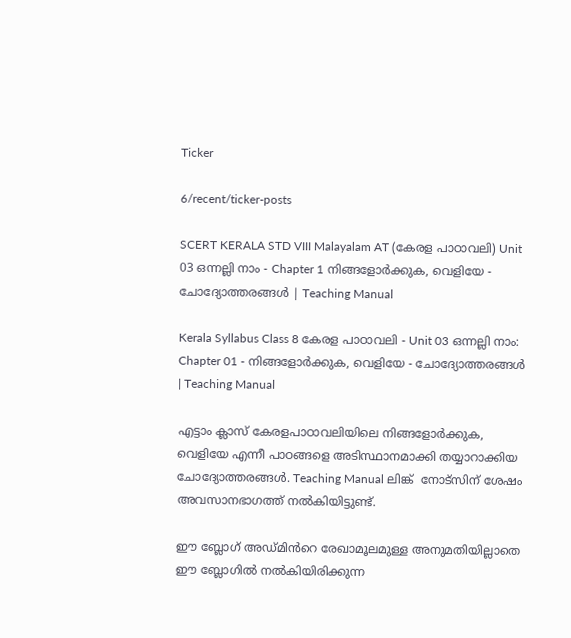Ticker

6/recent/ticker-posts

SCERT KERALA STD VIII Malayalam AT (കേരള പാഠാവലി) Unit 03 ഒന്നല്ലി നാം - Chapter 1 നിങ്ങളോർക്കുക, വെളിയേ - ചോദ്യോത്തരങ്ങൾ | Teaching Manual

Kerala Syllabus Class 8 കേരള പാഠാവലി - Unit 03 ഒന്നല്ലി നാം: Chapter 01 - നിങ്ങളോർക്കുക, വെളിയേ - ചോദ്യോത്തരങ്ങൾ | Teaching Manual

എട്ടാം ക്ലാസ് കേരളപാഠാവലിയിലെ നിങ്ങളോർക്കുക, വെളിയേ എന്നീ പാഠങ്ങളെ അടിസ്ഥാനമാക്കി തയ്യാറാക്കിയ ചോദ്യോത്തരങ്ങൾ. Teaching Manual ലിങ്ക്  നോട്സിന് ശേഷം അവസാനഭാഗത്ത് നൽകിയിട്ടുണ്ട്.

ഈ ബ്ലോഗ് അഡ്‌മിൻറെ രേഖാമൂലമുള്ള അനുമതിയില്ലാതെ ഈ ബ്ലോഗിൽ നൽകിയിരിക്കുന്ന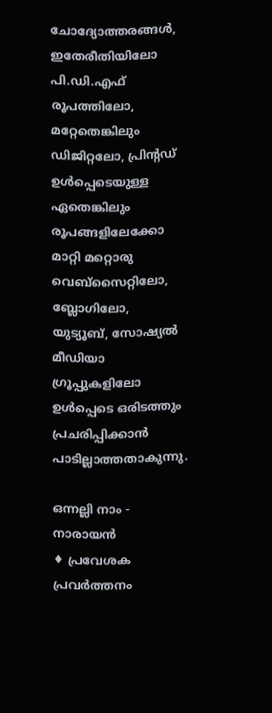ചോദ്യോത്തരങ്ങൾ, ഇതേരീതിയിലോ പി.ഡി.എഫ് രൂപത്തിലോ, മറ്റേതെങ്കിലും ഡിജിറ്റലോ, പ്രിന്റഡ് ഉൾപ്പെടെയുള്ള ഏതെങ്കിലും രൂപങ്ങളിലേക്കോ മാറ്റി മറ്റൊരു വെബ്സൈറ്റിലോ, ബ്ലോഗിലോ, യുട്യൂബ്, സോഷ്യൽ മീഡിയാ ഗ്രൂപ്പുകളിലോ ഉൾപ്പെടെ ഒരിടത്തും പ്രചരിപ്പിക്കാൻ പാടില്ലാത്തതാകുന്നു.

ഒന്നല്ലി നാം - നാരായൻ
♦ പ്രവേശക പ്രവർത്തനം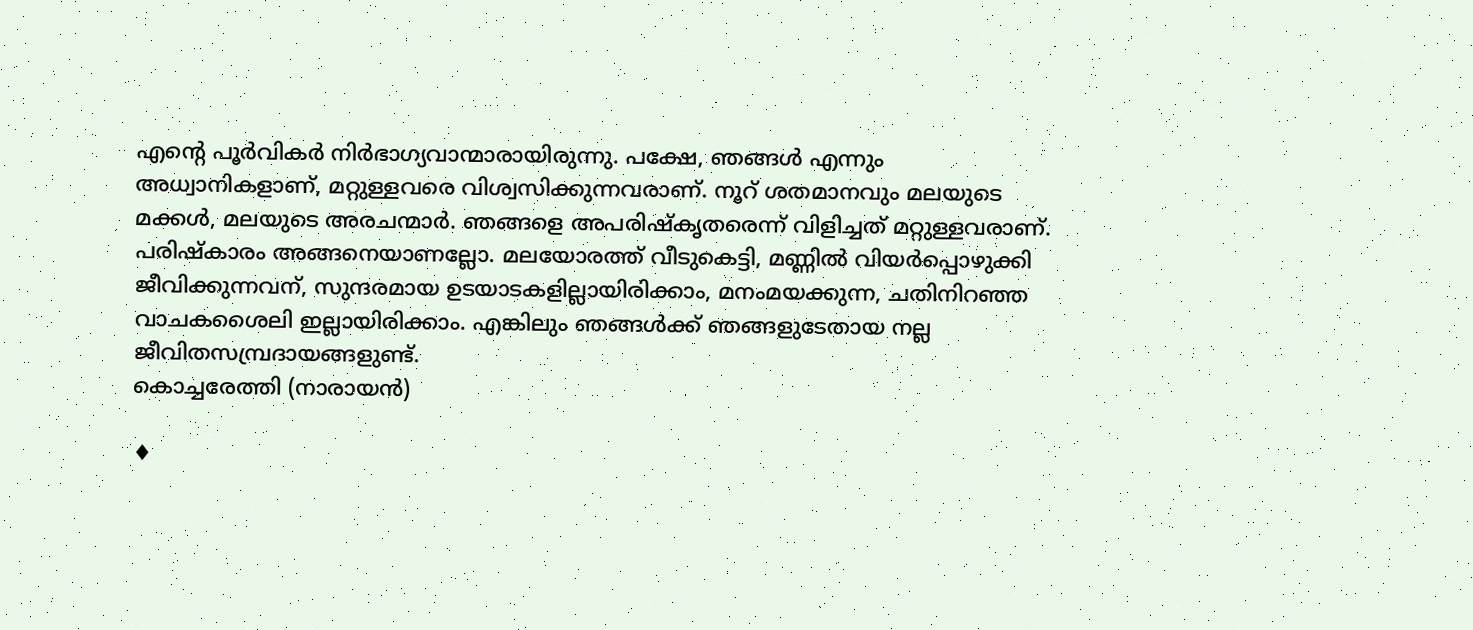എന്റെ പൂർവികർ നിർഭാഗ്യവാന്മാരായിരുന്നു. പക്ഷേ, ഞങ്ങൾ എന്നും അധ്വാനികളാണ്, മറ്റുള്ളവരെ വിശ്വസിക്കുന്നവരാണ്. നൂറ് ശതമാനവും മലയുടെ മക്കൾ, മലയുടെ അരചന്മാർ. ഞങ്ങളെ അപരിഷ്കൃതരെന്ന് വിളിച്ചത് മറ്റുള്ളവരാണ്. പരിഷ്കാരം അങ്ങനെയാണല്ലോ. മലയോരത്ത് വീടുകെട്ടി, മണ്ണിൽ വിയർപ്പൊഴുക്കി ജീവിക്കുന്നവന്, സുന്ദരമായ ഉടയാടകളില്ലായിരിക്കാം, മനംമയക്കുന്ന, ചതിനിറഞ്ഞ വാചകശൈലി ഇല്ലായിരിക്കാം. എങ്കിലും ഞങ്ങൾക്ക് ഞങ്ങളുടേതായ നല്ല ജീവിതസമ്പ്രദായങ്ങളുണ്ട്.
കൊച്ചരേത്തി (നാരായൻ)

♦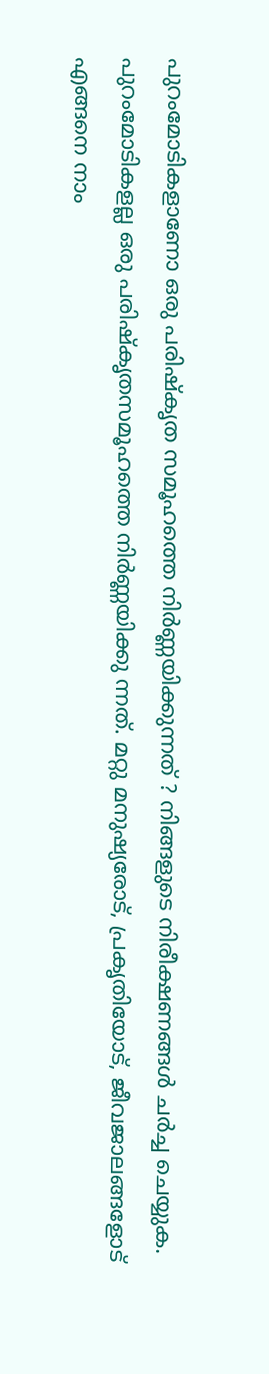പുറംമോടികളാണോ ഒരു പരിഷ്കൃത സമൂഹത്തെ നിർണ്ണയിക്കുന്നത് ? നിങ്ങളുടെ നിരീക്ഷണങ്ങൾ ചർച്ച ചെയ്യുക.
പുറംമോടികളല്ല ഒരു പരിഷ്കൃതസമൂഹത്തെ നിർണ്ണയിക്കു ന്നത്. മറ്റു മനുഷ്യരോട്, പ്രകൃതിയോട്, ജീവജാലങ്ങളോട് എങ്ങനെ നാം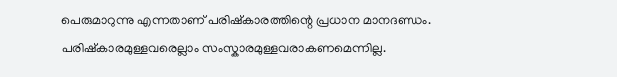പെരുമാറുന്നു എന്നതാണ് പരിഷ്കാരത്തിന്റെ പ്രധാന മാനദണ്ഡം. പരിഷ്കാരമുള്ളവരെല്ലാം സംസ്കാരമുള്ളവരാകണമെന്നില്ല.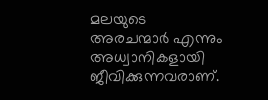മലയുടെ അരചന്മാർ എന്നും അധ്വാനികളായി ജീവിക്കുന്നവരാണ്.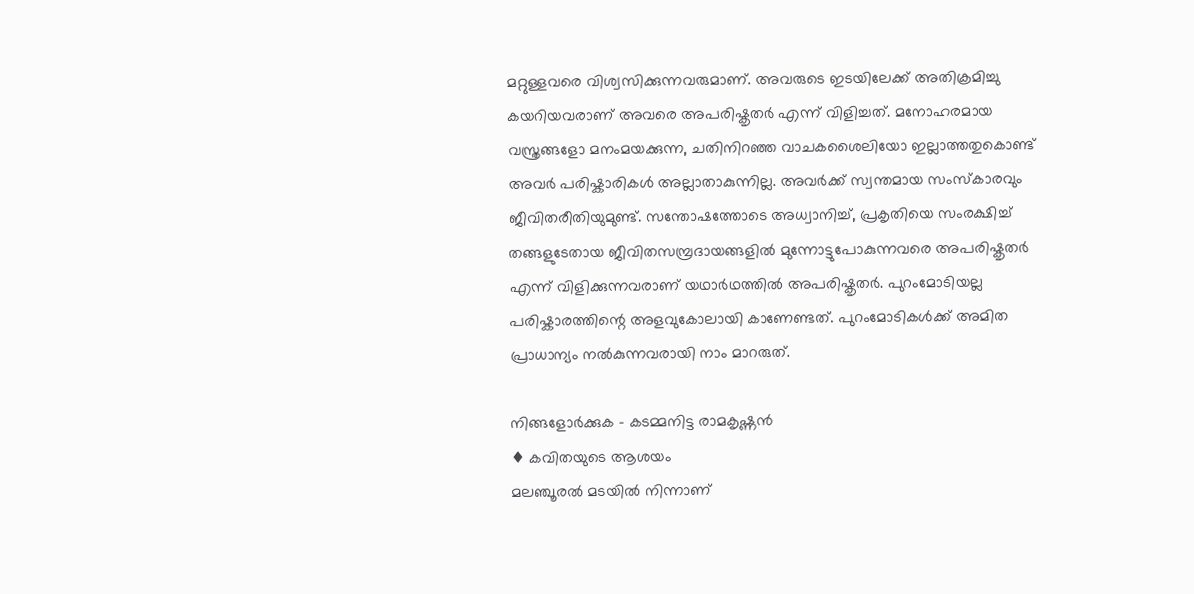മറ്റുള്ളവരെ വിശ്വസിക്കുന്നവരുമാണ്. അവരുടെ ഇടയിലേക്ക് അതിക്രമിച്ചു കയറിയവരാണ് അവരെ അപരിഷ്കൃതർ എന്ന് വിളിച്ചത്. മനോഹരമായ വസ്ത്രങ്ങളോ മനംമയക്കുന്ന, ചതിനിറഞ്ഞ വാചകശൈലിയോ ഇല്ലാത്തതുകൊണ്ട് അവർ പരിഷ്കാരികൾ അല്ലാതാകുന്നില്ല. അവർക്ക് സ്വന്തമായ സംസ്കാരവും ജീവിതരീതിയുമുണ്ട്. സന്തോഷത്തോടെ അധ്വാനിച്ച്, പ്രകൃതിയെ സംരക്ഷിച്ച് തങ്ങളുടേതായ ജീവിതസമ്പ്രദായങ്ങളിൽ മുന്നോട്ടുപോകുന്നവരെ അപരിഷ്കൃതർ എന്ന് വിളിക്കുന്നവരാണ് യഥാർഥത്തിൽ അപരിഷ്കൃതർ. പുറംമോടിയല്ല പരിഷ്കാരത്തിന്റെ അളവുകോലായി കാണേണ്ടത്. പുറംമോടികൾക്ക് അമിത പ്രാധാന്യം നൽകുന്നവരായി നാം മാറരുത്.

നിങ്ങളോർക്കുക - കടമ്മനിട്ട രാമകൃഷ്ണൻ
♦ കവിതയുടെ ആശയം
മലഞ്ചൂരൽ മടയിൽ നിന്നാണ്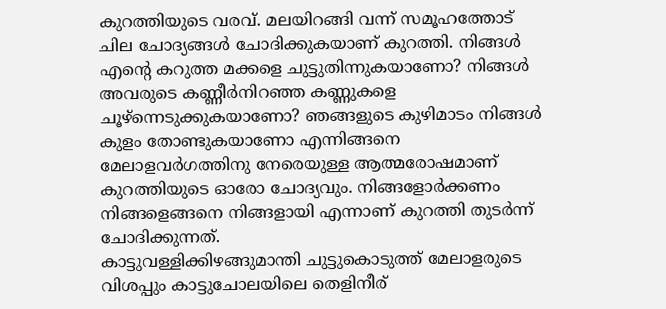കുറത്തിയുടെ വരവ്. മലയിറങ്ങി വന്ന് സമൂഹത്തോട് ചില ചോദ്യങ്ങൾ ചോദിക്കുകയാണ് കുറത്തി. നിങ്ങൾ എന്റെ കറുത്ത മക്കളെ ചുട്ടുതിന്നുകയാണോ? നിങ്ങൾ അവരുടെ കണ്ണീർനിറഞ്ഞ കണ്ണുകളെ ചൂഴ്‌ന്നെടുക്കുകയാണോ? ഞങ്ങളുടെ കുഴിമാടം നിങ്ങൾ കുളം തോണ്ടുകയാണോ എന്നിങ്ങനെ മേലാളവർഗത്തിനു നേരെയുള്ള ആത്മരോഷമാണ് കുറത്തിയുടെ ഓരോ ചോദ്യവും. നിങ്ങളോർക്കണം നിങ്ങളെങ്ങനെ നിങ്ങളായി എന്നാണ് കുറത്തി തുടർന്ന് ചോദിക്കുന്നത്.
കാട്ടുവള്ളിക്കിഴങ്ങുമാന്തി ചുട്ടുകൊടുത്ത് മേലാളരുടെ വിശപ്പും കാട്ടുചോലയിലെ തെളിനീര്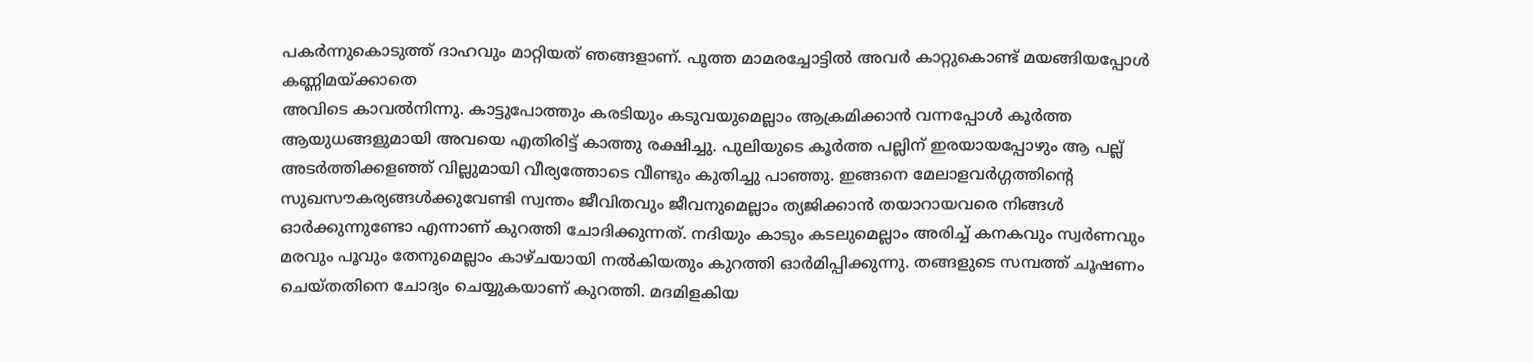പകർന്നുകൊടുത്ത് ദാഹവും മാറ്റിയത് ഞങ്ങളാണ്. പൂത്ത മാമരച്ചോട്ടിൽ അവർ കാറ്റുകൊണ്ട് മയങ്ങിയപ്പോൾ കണ്ണിമയ്ക്കാതെ
അവിടെ കാവൽനിന്നു. കാട്ടുപോത്തും കരടിയും കടുവയുമെല്ലാം ആക്രമിക്കാൻ വന്നപ്പോൾ കൂർത്ത ആയുധങ്ങളുമായി അവയെ എതിരിട്ട് കാത്തു രക്ഷിച്ചു. പുലിയുടെ കൂർത്ത പല്ലിന് ഇരയായപ്പോഴും ആ പല്ല് അടർത്തിക്കളഞ്ഞ് വില്ലുമായി വീര്യത്തോടെ വീണ്ടും കുതിച്ചു പാഞ്ഞു. ഇങ്ങനെ മേലാളവർഗ്ഗത്തിന്റെ സുഖസൗകര്യങ്ങൾക്കുവേണ്ടി സ്വന്തം ജീവിതവും ജീവനുമെല്ലാം ത്യജിക്കാൻ തയാറായവരെ നിങ്ങൾ ഓർക്കുന്നുണ്ടോ എന്നാണ് കുറത്തി ചോദിക്കുന്നത്. നദിയും കാടും കടലുമെല്ലാം അരിച്ച് കനകവും സ്വർണവും മരവും പൂവും തേനുമെല്ലാം കാഴ്ചയായി നൽകിയതും കുറത്തി ഓർമിപ്പിക്കുന്നു. തങ്ങളുടെ സമ്പത്ത് ചൂഷണം ചെയ്തതിനെ ചോദ്യം ചെയ്യുകയാണ് കുറത്തി. മദമിളകിയ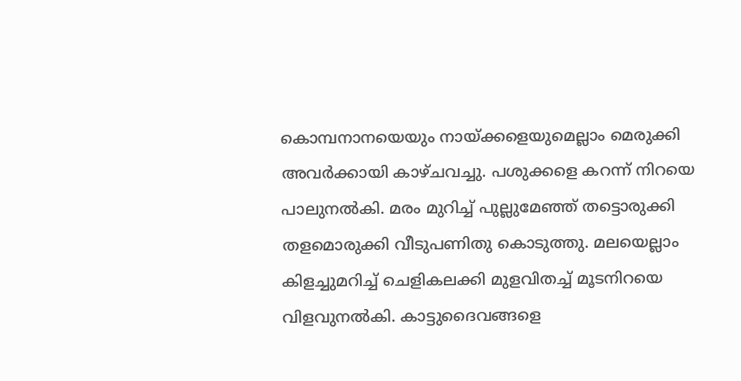കൊമ്പനാനയെയും നായ്ക്കളെയുമെല്ലാം മെരുക്കി അവർക്കായി കാഴ്ചവച്ചു. പശുക്കളെ കറന്ന് നിറയെ പാലുനൽകി. മരം മുറിച്ച് പുല്ലുമേഞ്ഞ് തട്ടൊരുക്കി തളമൊരുക്കി വീടുപണിതു കൊടുത്തു. മലയെല്ലാം കിളച്ചുമറിച്ച് ചെളികലക്കി മുളവിതച്ച് മൂടനിറയെ വിളവുനൽകി. കാട്ടുദൈവങ്ങളെ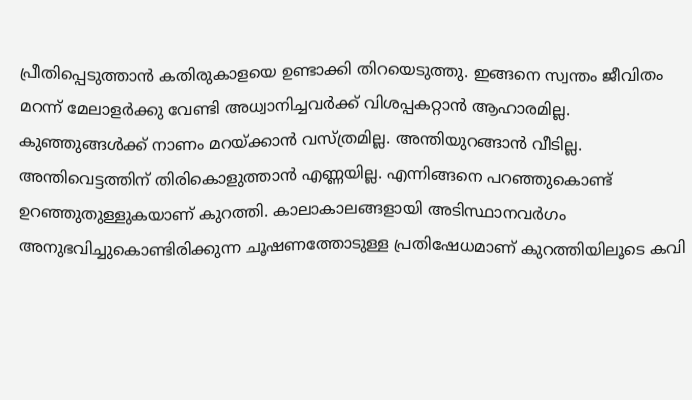പ്രീതിപ്പെടുത്താൻ കതിരുകാളയെ ഉണ്ടാക്കി തിറയെടുത്തു. ഇങ്ങനെ സ്വന്തം ജീവിതം മറന്ന് മേലാളർക്കു വേണ്ടി അധ്വാനിച്ചവർക്ക് വിശപ്പകറ്റാൻ ആഹാരമില്ല. കുഞ്ഞുങ്ങൾക്ക് നാണം മറയ്ക്കാൻ വസ്ത്രമില്ല. അന്തിയുറങ്ങാൻ വീടില്ല. അന്തിവെട്ടത്തിന് തിരികൊളുത്താൻ എണ്ണയില്ല. എന്നിങ്ങനെ പറഞ്ഞുകൊണ്ട് ഉറഞ്ഞുതുള്ളുകയാണ് കുറത്തി. കാലാകാലങ്ങളായി അടിസ്ഥാനവർഗം അനുഭവിച്ചുകൊണ്ടിരിക്കുന്ന ചൂഷണത്തോടുള്ള പ്രതിഷേധമാണ് കുറത്തിയിലൂടെ കവി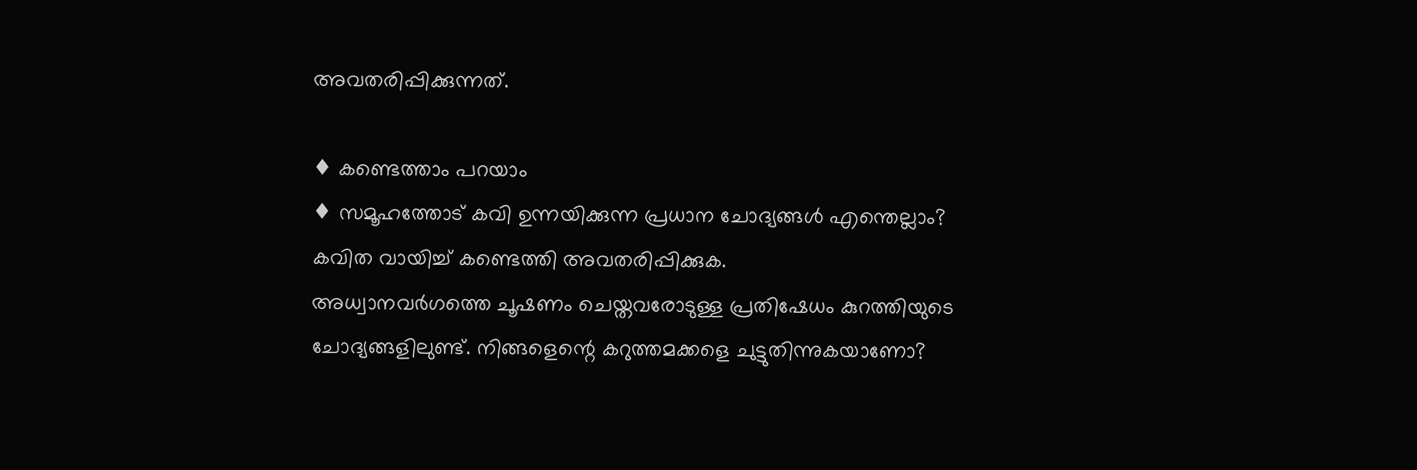അവതരിപ്പിക്കുന്നത്.

♦ കണ്ടെത്താം പറയാം
♦ സമൂഹത്തോട് കവി ഉന്നയിക്കുന്ന പ്രധാന ചോദ്യങ്ങൾ എന്തെല്ലാം? കവിത വായിച്ച് കണ്ടെത്തി അവതരിപ്പിക്കുക.
അധ്വാനവർഗത്തെ ചൂഷണം ചെയ്തവരോടുള്ള പ്രതിഷേധം കുറത്തിയുടെ ചോദ്യങ്ങളിലുണ്ട്. നിങ്ങളെന്റെ കറുത്തമക്കളെ ചുട്ടുതിന്നുകയാണോ?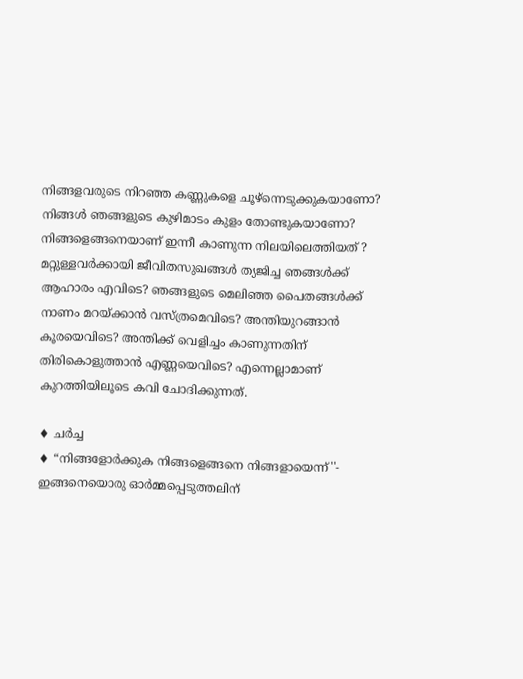നിങ്ങളവരുടെ നിറഞ്ഞ കണ്ണുകളെ ചൂഴ്‌ന്നെടുക്കുകയാണോ? നിങ്ങൾ ഞങ്ങളുടെ കുഴിമാടം കുളം തോണ്ടുകയാണോ? നിങ്ങളെങ്ങനെയാണ് ഇന്നീ കാണുന്ന നിലയിലെത്തിയത് ? മറ്റുള്ളവർക്കായി ജീവിതസുഖങ്ങൾ ത്യജിച്ച ഞങ്ങൾക്ക് ആഹാരം എവിടെ? ഞങ്ങളുടെ മെലിഞ്ഞ പൈതങ്ങൾക്ക് നാണം മറയ്ക്കാൻ വസ്ത്രമെവിടെ? അന്തിയുറങ്ങാൻ കൂരയെവിടെ? അന്തിക്ക് വെളിച്ചം കാണുന്നതിന് തിരികൊളുത്താൻ എണ്ണയെവിടെ? എന്നെല്ലാമാണ് കുറത്തിയിലൂടെ കവി ചോദിക്കുന്നത്.

♦ ചർച്ച
♦ “നിങ്ങളോർക്കുക നിങ്ങളെങ്ങനെ നിങ്ങളായെന്ന്''- ഇങ്ങനെയൊരു ഓർമ്മപ്പെടുത്തലിന്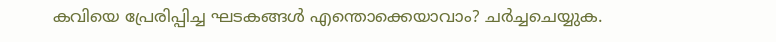കവിയെ പ്രേരിപ്പിച്ച ഘടകങ്ങൾ എന്തൊക്കെയാവാം? ചർച്ചചെയ്യുക.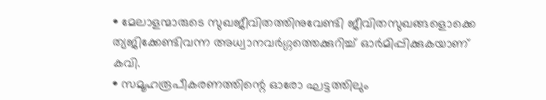• മേലാളന്മാരുടെ സുഖജീവിതത്തിനുവേണ്ടി ജീവിതസുഖങ്ങളൊക്കെ ത്യജിക്കേണ്ടിവന്ന അധ്വാനവർഗ്ഗത്തെക്കുറിച്ച് ഓർമിപ്പിക്കുകയാണ് കവി.
• സമൂഹരൂപീകരണത്തിന്റെ ഓരോ ഘട്ടത്തിലും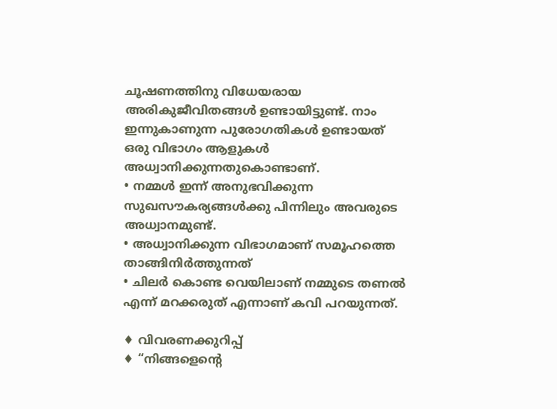ചൂഷണത്തിനു വിധേയരായ അരികുജീവിതങ്ങൾ ഉണ്ടായിട്ടുണ്ട്. നാം ഇന്നുകാണുന്ന പുരോഗതികൾ ഉണ്ടായത് ഒരു വിഭാഗം ആളുകൾ അധ്വാനിക്കുന്നതുകൊണ്ടാണ്.
• നമ്മൾ ഇന്ന് അനുഭവിക്കുന്ന സുഖസൗകര്യങ്ങൾക്കു പിന്നിലും അവരുടെ അധ്വാനമുണ്ട്.
• അധ്വാനിക്കുന്ന വിഭാഗമാണ് സമൂഹത്തെ താങ്ങിനിർത്തുന്നത്
• ചിലർ കൊണ്ട വെയിലാണ് നമ്മുടെ തണൽ എന്ന് മറക്കരുത് എന്നാണ് കവി പറയുന്നത്.

♦ വിവരണക്കുറിപ്പ്
♦ “നിങ്ങളെന്റെ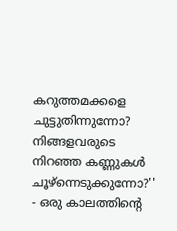കറുത്തമക്കളെ ചുട്ടുതിന്നുന്നോ?
നിങ്ങളവരുടെ നിറഞ്ഞ കണ്ണുകൾ ചൂഴ്‌ന്നെടുക്കുന്നോ?'' - ഒരു കാലത്തിന്റെ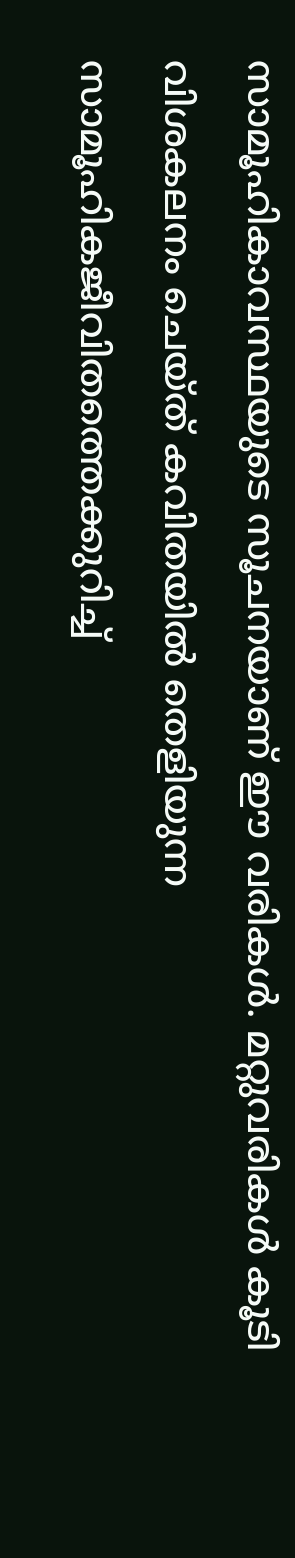സാമൂഹികാവസ്ഥയുടെ സൂചനയാണ് ഈ വരികൾ. മറ്റുവരികൾ കൂടി വിശകലനം ചെയ്ത് കവിതയിൽ തെളിയുന്ന സാമൂഹികജീവിതത്തെക്കുറിച്ച്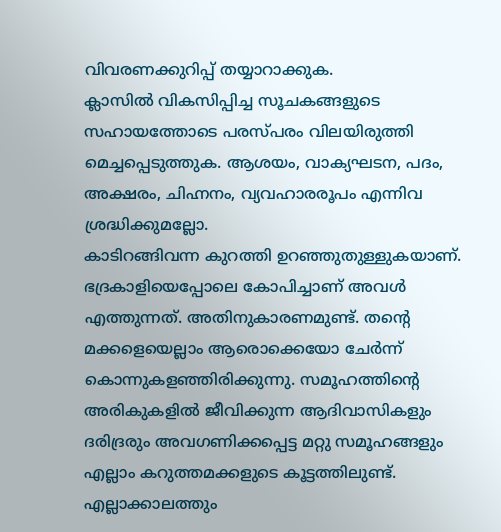വിവരണക്കുറിപ്പ് തയ്യാറാക്കുക.
ക്ലാസിൽ വികസിപ്പിച്ച സൂചകങ്ങളുടെ സഹായത്തോടെ പരസ്പരം വിലയിരുത്തി മെച്ചപ്പെടുത്തുക. ആശയം, വാക്യഘടന, പദം, അക്ഷരം, ചിഹ്നനം, വ്യവഹാരരൂപം എന്നിവ ശ്രദ്ധിക്കുമല്ലോ.
കാടിറങ്ങിവന്ന കുറത്തി ഉറഞ്ഞുതുള്ളുകയാണ്. ഭദ്രകാളിയെപ്പോലെ കോപിച്ചാണ് അവൾ എത്തുന്നത്. അതിനുകാരണമുണ്ട്. തന്റെ മക്കളെയെല്ലാം ആരൊക്കെയോ ചേർന്ന് കൊന്നുകളഞ്ഞിരിക്കുന്നു. സമൂഹത്തിന്റെ അരികുകളിൽ ജീവിക്കുന്ന ആദിവാസികളും ദരിദ്രരും അവഗണിക്കപ്പെട്ട മറ്റു സമൂഹങ്ങളും എല്ലാം കറുത്തമക്കളുടെ കൂട്ടത്തിലുണ്ട്. എല്ലാക്കാലത്തും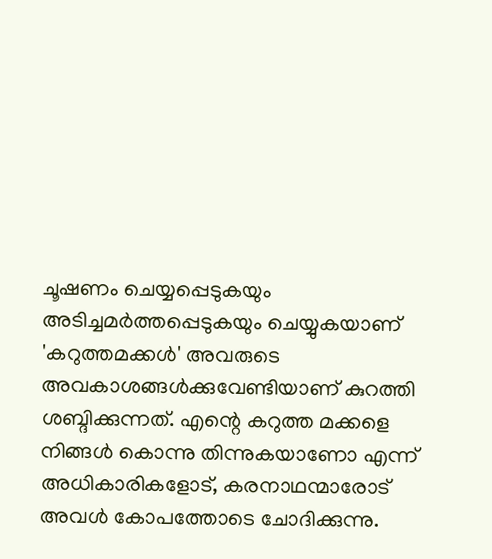ചൂഷണം ചെയ്യപ്പെടുകയും അടിച്ചമർത്തപ്പെടുകയും ചെയ്യുകയാണ് 'കറുത്തമക്കൾ' അവരുടെ അവകാശങ്ങൾക്കുവേണ്ടിയാണ് കുറത്തി ശബ്ദിക്കുന്നത്. എന്റെ കറുത്ത മക്കളെ നിങ്ങൾ കൊന്നു തിന്നുകയാണോ എന്ന് അധികാരികളോട്, കരനാഥന്മാരോട് അവൾ കോപത്തോടെ ചോദിക്കുന്നു.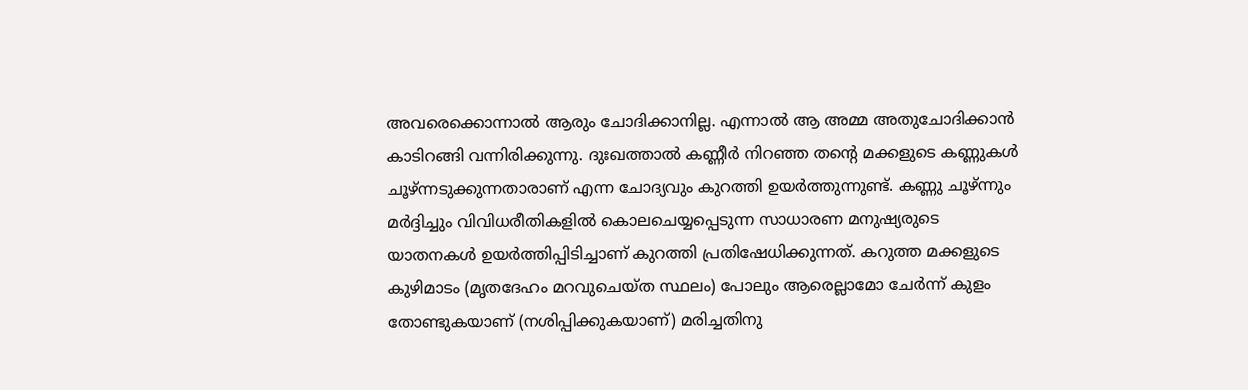അവരെക്കൊന്നാൽ ആരും ചോദിക്കാനില്ല. എന്നാൽ ആ അമ്മ അതുചോദിക്കാൻ കാടിറങ്ങി വന്നിരിക്കുന്നു. ദുഃഖത്താൽ കണ്ണീർ നിറഞ്ഞ തന്റെ മക്കളുടെ കണ്ണുകൾ ചൂഴ്ന്നടുക്കുന്നതാരാണ് എന്ന ചോദ്യവും കുറത്തി ഉയർത്തുന്നുണ്ട്. കണ്ണു ചൂഴ്ന്നും മർദ്ദിച്ചും വിവിധരീതികളിൽ കൊലചെയ്യപ്പെടുന്ന സാധാരണ മനുഷ്യരുടെ യാതനകൾ ഉയർത്തിപ്പിടിച്ചാണ് കുറത്തി പ്രതിഷേധിക്കുന്നത്. കറുത്ത മക്കളുടെ കുഴിമാടം (മൃതദേഹം മറവുചെയ്ത സ്ഥലം) പോലും ആരെല്ലാമോ ചേർന്ന് കുളം തോണ്ടുകയാണ് (നശിപ്പിക്കുകയാണ്) മരിച്ചതിനു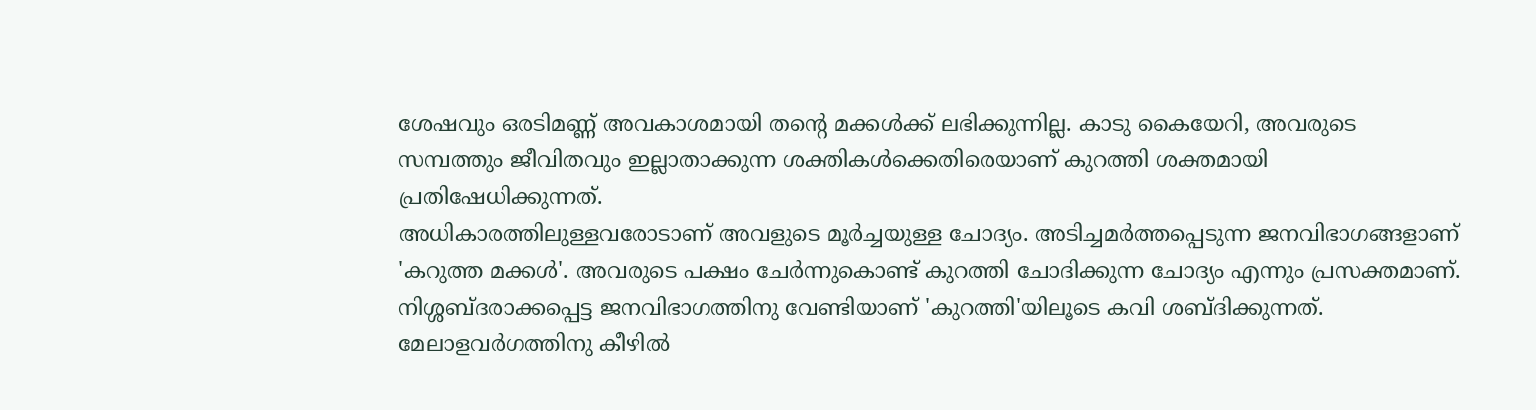ശേഷവും ഒരടിമണ്ണ് അവകാശമായി തന്റെ മക്കൾക്ക് ലഭിക്കുന്നില്ല. കാടു കൈയേറി, അവരുടെ സമ്പത്തും ജീവിതവും ഇല്ലാതാക്കുന്ന ശക്തികൾക്കെതിരെയാണ് കുറത്തി ശക്തമായി പ്രതിഷേധിക്കുന്നത്.
അധികാരത്തിലുള്ളവരോടാണ് അവളുടെ മൂർച്ചയുള്ള ചോദ്യം. അടിച്ചമർത്തപ്പെടുന്ന ജനവിഭാഗങ്ങളാണ് 'കറുത്ത മക്കൾ'. അവരുടെ പക്ഷം ചേർന്നുകൊണ്ട് കുറത്തി ചോദിക്കുന്ന ചോദ്യം എന്നും പ്രസക്തമാണ്. നിശ്ശബ്ദരാക്കപ്പെട്ട ജനവിഭാഗത്തിനു വേണ്ടിയാണ് 'കുറത്തി'യിലൂടെ കവി ശബ്ദിക്കുന്നത്. മേലാളവർഗത്തിനു കീഴിൽ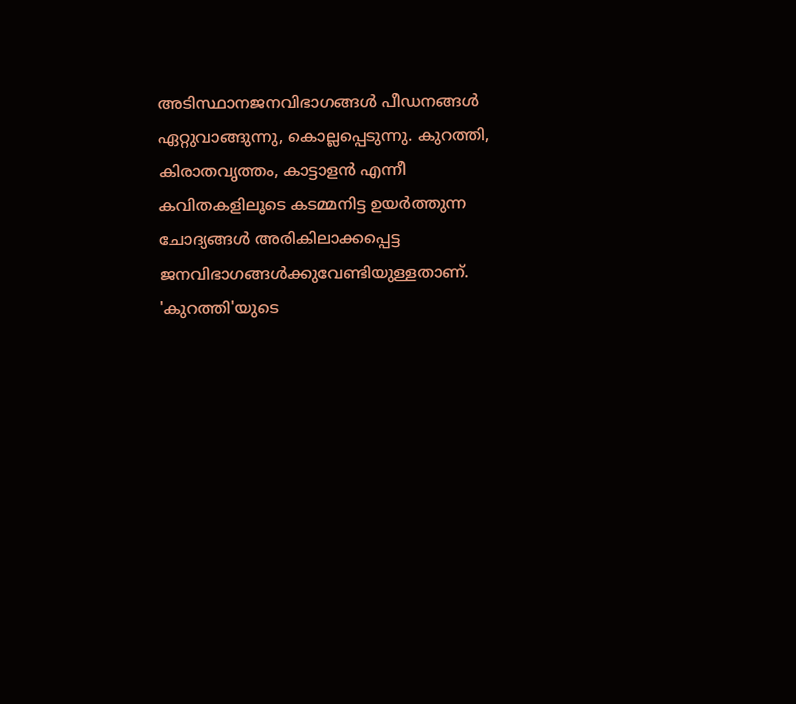അടിസ്ഥാനജനവിഭാഗങ്ങൾ പീഡനങ്ങൾ ഏറ്റുവാങ്ങുന്നു, കൊല്ലപ്പെടുന്നു. കുറത്തി, കിരാതവൃത്തം, കാട്ടാളൻ എന്നീ കവിതകളിലൂടെ കടമ്മനിട്ട ഉയർത്തുന്ന ചോദ്യങ്ങൾ അരികിലാക്കപ്പെട്ട ജനവിഭാഗങ്ങൾക്കുവേണ്ടിയുള്ളതാണ്. 'കുറത്തി'യുടെ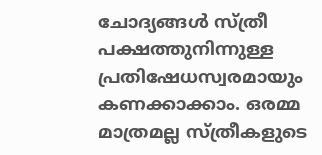ചോദ്യങ്ങൾ സ്ത്രീ പക്ഷത്തുനിന്നുള്ള പ്രതിഷേധസ്വരമായും കണക്കാക്കാം. ഒരമ്മ മാത്രമല്ല സ്ത്രീകളുടെ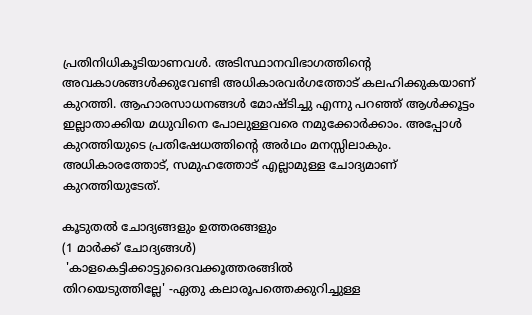പ്രതിനിധികൂടിയാണവൾ. അടിസ്ഥാനവിഭാഗത്തിന്റെ അവകാശങ്ങൾക്കുവേണ്ടി അധികാരവർഗത്തോട് കലഹിക്കുകയാണ് കുറത്തി. ആഹാരസാധനങ്ങൾ മോഷ്ടിച്ചു എന്നു പറഞ്ഞ് ആൾക്കൂട്ടം ഇല്ലാതാക്കിയ മധുവിനെ പോലുള്ളവരെ നമുക്കോർക്കാം. അപ്പോൾ കുറത്തിയുടെ പ്രതിഷേധത്തിന്റെ അർഥം മനസ്സിലാകും. അധികാരത്തോട്, സമുഹത്തോട് എല്ലാമുള്ള ചോദ്യമാണ് കുറത്തിയുടേത്.

കൂടുതൽ ചോദ്യങ്ങളും ഉത്തരങ്ങളും
(1 മാർക്ക് ചോദ്യങ്ങൾ)
 'കാളകെട്ടിക്കാട്ടുദൈവക്കൂത്തരങ്ങിൽ
തിറയെടുത്തില്ലേ' -ഏതു കലാരൂപത്തെക്കുറിച്ചുള്ള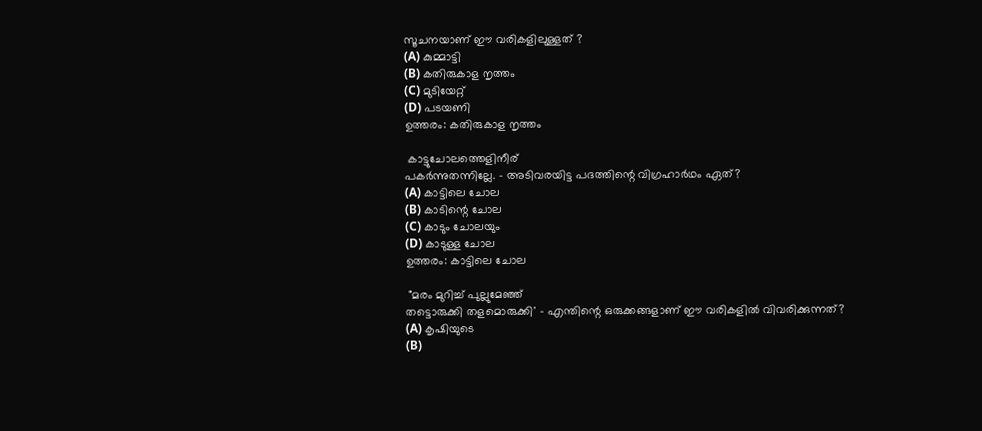സൂചനയാണ് ഈ വരികളിലുള്ളത് ?
(A) കുമ്മാട്ടി
(B) കതിരുകാള നൃത്തം
(C) മുടിയേറ്റ്
(D) പടയണി
ഉത്തരം: കതിരുകാള നൃത്തം

 കാട്ടുചോലത്തെളിനീര്
പകർന്നുതന്നില്ലേ. - അടിവരയിട്ട പദത്തിന്റെ വിഗ്രഹാർഥം ഏത്?
(A) കാട്ടിലെ ചോല
(B) കാടിന്റെ ചോല
(C) കാടും ചോലയും
(D) കാടുള്ള ചോല
ഉത്തരം: കാട്ടിലെ ചോല

 "മരം മുറിച്ച് പുല്ലുമേഞ്ഞ്
തട്ടൊരുക്കി തളമൊരുക്കി' - എന്തിന്റെ ഒരുക്കങ്ങളാണ് ഈ വരികളിൽ വിവരിക്കുന്നത്?
(A) കൃഷിയുടെ
(B)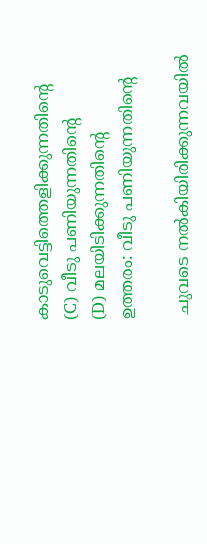കാടുവെട്ടിത്തെളിക്കുന്നതിന്റെ
(C) വീടു പണിയുന്നതിന്റെ
(D) മലയിടിക്കുന്നതിന്റെ
ഉത്തരം: വീടു പണിയുന്നതിന്റെ

 ചുവടെ നൽകിയിരിക്കുന്നവയിൽ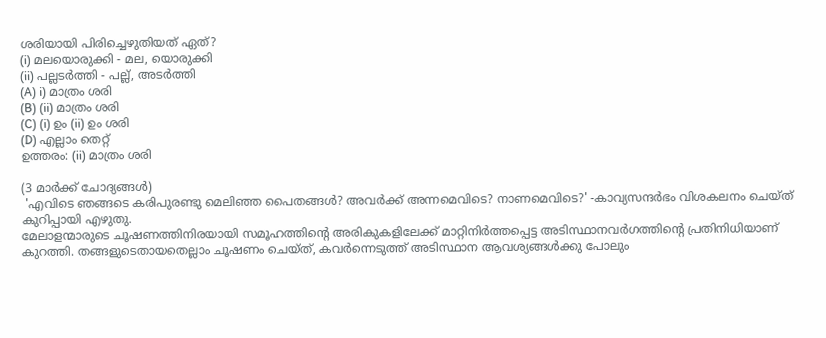ശരിയായി പിരിച്ചെഴുതിയത് ഏത്?
(i) മലയൊരുക്കി - മല, യൊരുക്കി
(ii) പല്ലടർത്തി - പല്ല്, അടർത്തി
(A) i) മാത്രം ശരി
(B) (ii) മാത്രം ശരി
(C) (i) ഉം (ii) ഉം ശരി
(D) എല്ലാം തെറ്റ്
ഉത്തരം: (ii) മാത്രം ശരി

(3 മാർക്ക് ചോദ്യങ്ങൾ)
 'എവിടെ ഞങ്ങടെ കരിപുരണ്ടു മെലിഞ്ഞ പൈതങ്ങൾ? അവർക്ക് അന്നമെവിടെ? നാണമെവിടെ?' -കാവ്യസന്ദർഭം വിശകലനം ചെയ്ത് കുറിപ്പായി എഴുതു.
മേലാളന്മാരുടെ ചൂഷണത്തിനിരയായി സമൂഹത്തിന്റെ അരികുകളിലേക്ക് മാറ്റിനിർത്തപ്പെട്ട അടിസ്ഥാനവർഗത്തിന്റെ പ്രതിനിധിയാണ് കുറത്തി. തങ്ങളുടെതായതെല്ലാം ചൂഷണം ചെയ്ത്, കവർന്നെടുത്ത് അടിസ്ഥാന ആവശ്യങ്ങൾക്കു പോലും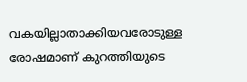വകയില്ലാതാക്കിയവരോടുള്ള രോഷമാണ് കുറത്തിയുടെ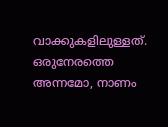വാക്കുകളിലുള്ളത്. ഒരുനേരത്തെ അന്നമോ, നാണം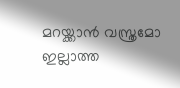മറയ്ക്കാൻ വസ്ത്രമോ ഇല്ലാത്ത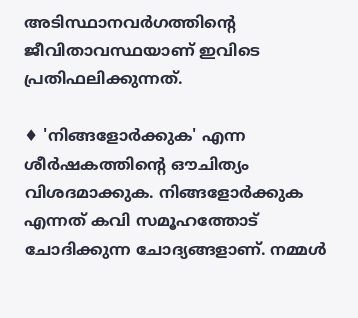അടിസ്ഥാനവർഗത്തിന്റെ ജീവിതാവസ്ഥയാണ് ഇവിടെ പ്രതിഫലിക്കുന്നത്.

♦ 'നിങ്ങളോർക്കുക' എന്ന ശീർഷകത്തിന്റെ ഔചിത്യം വിശദമാക്കുക. നിങ്ങളോർക്കുക എന്നത് കവി സമൂഹത്തോട് ചോദിക്കുന്ന ചോദ്യങ്ങളാണ്. നമ്മൾ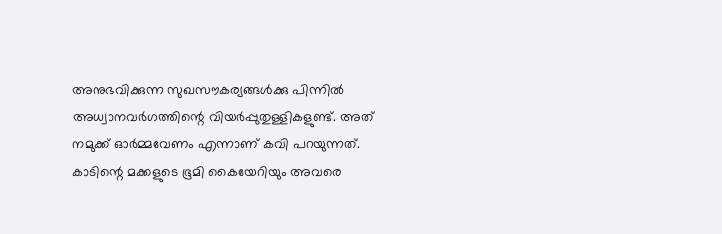അനുഭവിക്കുന്ന സുഖസൗകര്യങ്ങൾക്കു പിന്നിൽ അധ്വാനവർഗത്തിന്റെ വിയർപ്പുതുള്ളികളുണ്ട്. അത് നമുക്ക് ഓർമ്മവേണം എന്നാണ് കവി പറയുന്നത്. കാടിന്റെ മക്കളുടെ ഭൂമി കൈയേറിയും അവരെ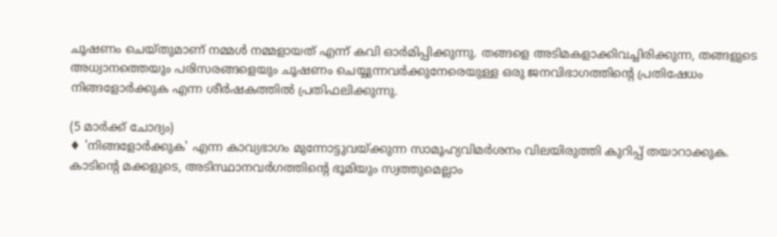ചൂഷണം ചെയ്തുമാണ് നമ്മൾ നമ്മളായത് എന്ന് കവി ഓർമിപ്പിക്കുന്നു. തങ്ങളെ അടിമകളാക്കിവച്ചിരിക്കുന്ന, തങ്ങളുടെ അധ്വാനത്തെയും പരിസരങ്ങളെയും ചൂഷണം ചെയ്യുന്നവർക്കുനേരെയുള്ള ഒരു ജനവിഭാഗത്തിന്റെ പ്രതിഷേധം നിങ്ങളോർക്കുക എന്ന ശീർഷകത്തിൽ പ്രതിഫലിക്കുന്നു.

(5 മാർക്ക് ചോദ്യം)
♦ 'നിങ്ങളോർക്കുക' എന്ന കാവ്യഭാഗം മുന്നോട്ടുവയ്ക്കുന്ന സാമൂഹ്യവിമർശനം വിലയിരുത്തി കുറിപ്പ് തയാറാക്കുക.
കാടിന്റെ മക്കളുടെ, അടിസ്ഥാനവർഗത്തിന്റെ ഭൂമിയും സ്വത്തുമെല്ലാം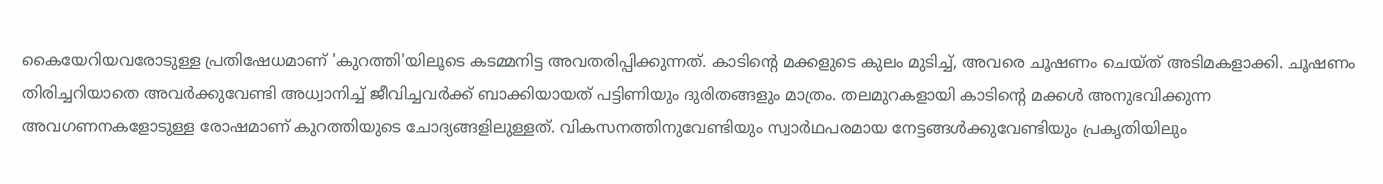കൈയേറിയവരോടുള്ള പ്രതിഷേധമാണ് 'കുറത്തി'യിലൂടെ കടമ്മനിട്ട അവതരിപ്പിക്കുന്നത്. കാടിന്റെ മക്കളുടെ കുലം മുടിച്ച്, അവരെ ചൂഷണം ചെയ്ത് അടിമകളാക്കി. ചൂഷണം തിരിച്ചറിയാതെ അവർക്കുവേണ്ടി അധ്വാനിച്ച് ജീവിച്ചവർക്ക് ബാക്കിയായത് പട്ടിണിയും ദുരിതങ്ങളും മാത്രം. തലമുറകളായി കാടിന്റെ മക്കൾ അനുഭവിക്കുന്ന അവഗണനകളോടുള്ള രോഷമാണ് കുറത്തിയുടെ ചോദ്യങ്ങളിലുള്ളത്. വികസനത്തിനുവേണ്ടിയും സ്വാർഥപരമായ നേട്ടങ്ങൾക്കുവേണ്ടിയും പ്രകൃതിയിലും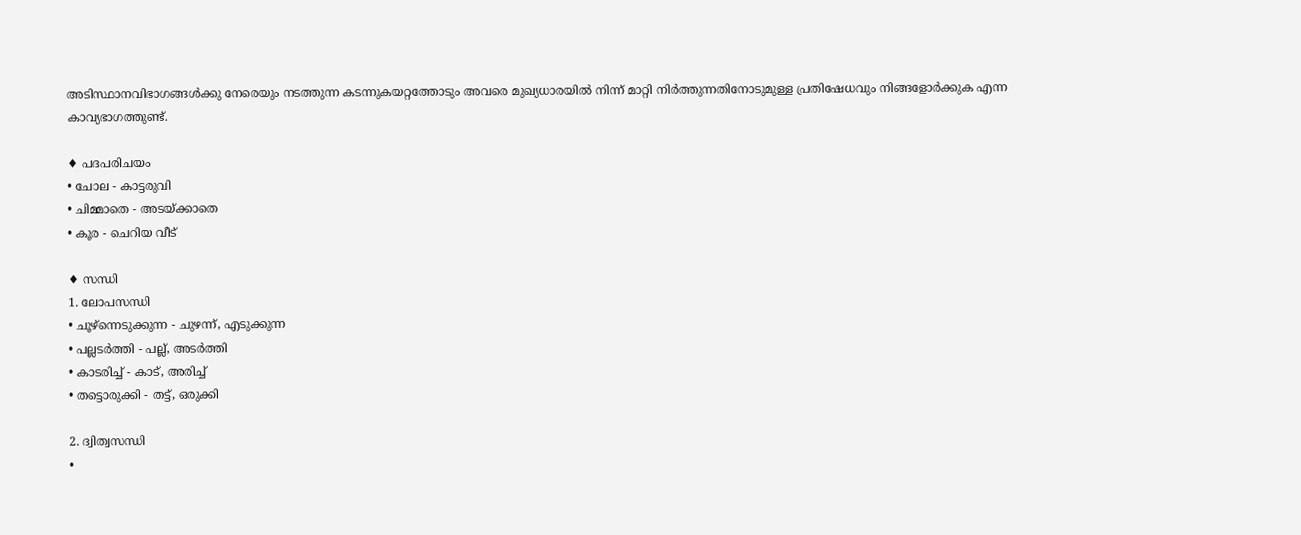അടിസ്ഥാനവിഭാഗങ്ങൾക്കു നേരെയും നടത്തുന്ന കടന്നുകയറ്റത്തോടും അവരെ മുഖ്യധാരയിൽ നിന്ന് മാറ്റി നിർത്തുന്നതിനോടുമുള്ള പ്രതിഷേധവും നിങ്ങളോർക്കുക എന്ന കാവ്യഭാഗത്തുണ്ട്.

♦ പദപരിചയം
• ചോല - കാട്ടരുവി
• ചിമ്മാതെ - അടയ്ക്കാതെ
• കൂര - ചെറിയ വീട്

♦ സന്ധി
1. ലോപസന്ധി
• ചൂഴ്‌ന്നെടുക്കുന്ന - ചുഴന്ന്, എടുക്കുന്ന
• പല്ലടർത്തി - പല്ല്, അടർത്തി
• കാടരിച്ച് - കാട്, അരിച്ച്
• തട്ടൊരുക്കി - തട്ട്, ഒരുക്കി

2. ദ്വിത്വസന്ധി
•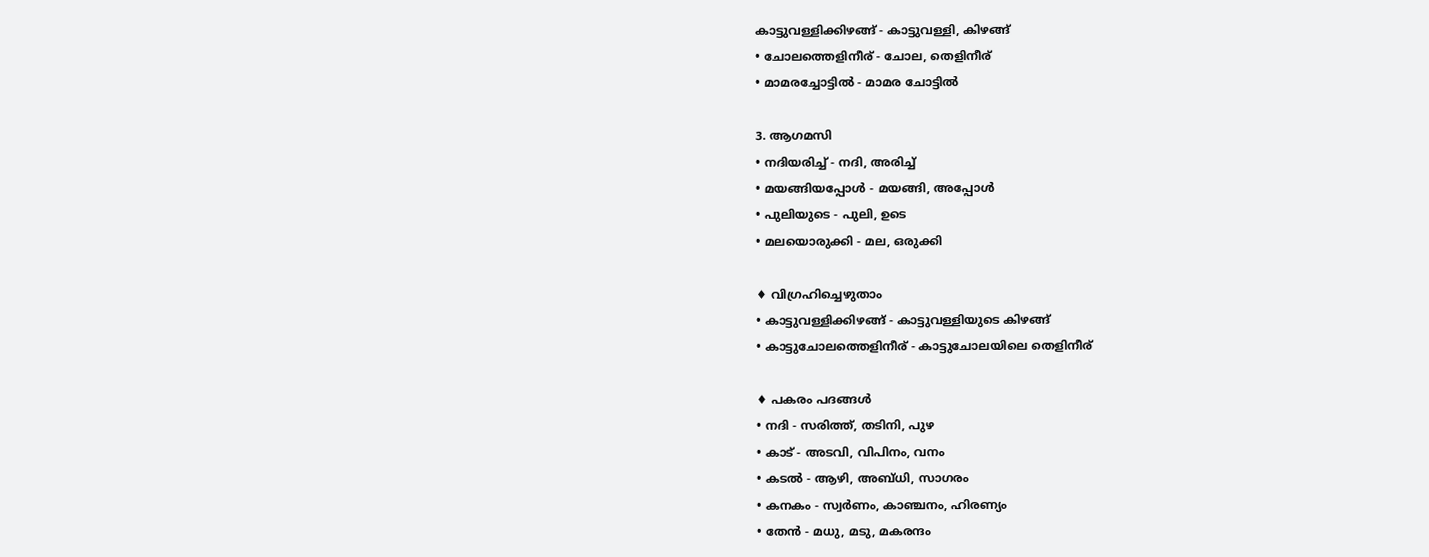കാട്ടുവള്ളിക്കിഴങ്ങ് - കാട്ടുവള്ളി, കിഴങ്ങ്
• ചോലത്തെളിനീര് - ചോല, തെളിനീര്
• മാമരച്ചോട്ടിൽ - മാമര ചോട്ടിൽ

3. ആഗമസി
• നദിയരിച്ച് - നദി, അരിച്ച്
• മയങ്ങിയപ്പോൾ - മയങ്ങി, അപ്പോൾ
• പുലിയുടെ - പുലി, ഉടെ
• മലയൊരുക്കി - മല, ഒരുക്കി

♦ വിഗ്രഹിച്ചെഴുതാം
• കാട്ടുവള്ളിക്കിഴങ്ങ് - കാട്ടുവള്ളിയുടെ കിഴങ്ങ്
• കാട്ടുചോലത്തെളിനീര് - കാട്ടുചോലയിലെ തെളിനീര്

♦ പകരം പദങ്ങൾ
• നദി - സരിത്ത്, തടിനി, പുഴ
• കാട് - അടവി, വിപിനം, വനം
• കടൽ - ആഴി, അബ്ധി, സാഗരം
• കനകം - സ്വർണം, കാഞ്ചനം, ഹിരണ്യം
• തേൻ - മധു, മടു, മകരന്ദം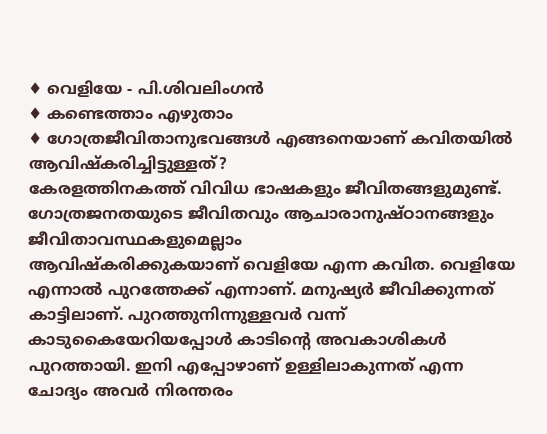♦ വെളിയേ - പി.ശിവലിംഗൻ
♦ കണ്ടെത്താം എഴുതാം
♦ ഗോത്രജീവിതാനുഭവങ്ങൾ എങ്ങനെയാണ് കവിതയിൽ ആവിഷ്കരിച്ചിട്ടുള്ളത്?
കേരളത്തിനകത്ത് വിവിധ ഭാഷകളും ജീവിതങ്ങളുമുണ്ട്. ഗോത്രജനതയുടെ ജീവിതവും ആചാരാനുഷ്ഠാനങ്ങളും ജീവിതാവസ്ഥകളുമെല്ലാം
ആവിഷ്കരിക്കുകയാണ് വെളിയേ എന്ന കവിത. വെളിയേ എന്നാൽ പുറത്തേക്ക് എന്നാണ്. മനുഷ്യർ ജീവിക്കുന്നത് കാട്ടിലാണ്. പുറത്തുനിന്നുള്ളവർ വന്ന് കാടുകൈയേറിയപ്പോൾ കാടിന്റെ അവകാശികൾ പുറത്തായി. ഇനി എപ്പോഴാണ് ഉള്ളിലാകുന്നത് എന്ന ചോദ്യം അവർ നിരന്തരം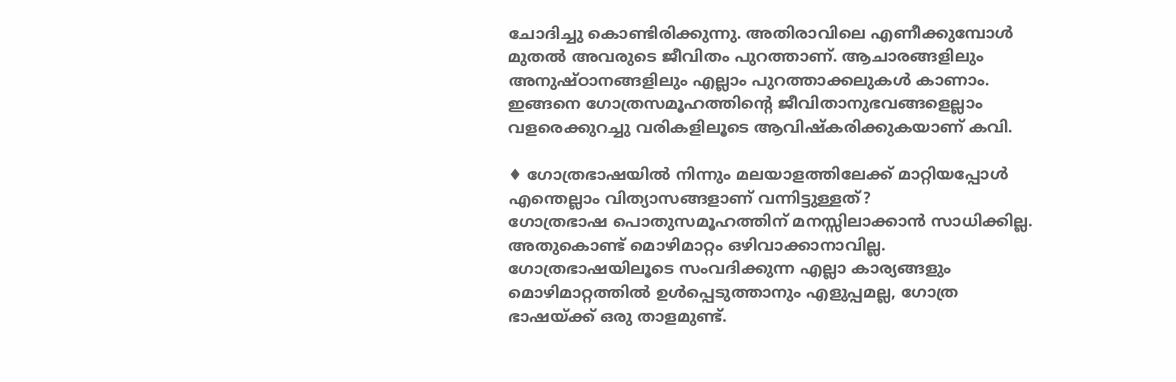ചോദിച്ചു കൊണ്ടിരിക്കുന്നു. അതിരാവിലെ എണീക്കുമ്പോൾ മുതൽ അവരുടെ ജീവിതം പുറത്താണ്. ആചാരങ്ങളിലും അനുഷ്ഠാനങ്ങളിലും എല്ലാം പുറത്താക്കലുകൾ കാണാം. ഇങ്ങനെ ഗോത്രസമൂഹത്തിന്റെ ജീവിതാനുഭവങ്ങളെല്ലാം വളരെക്കുറച്ചു വരികളിലൂടെ ആവിഷ്കരിക്കുകയാണ് കവി.

♦ ഗോത്രഭാഷയിൽ നിന്നും മലയാളത്തിലേക്ക് മാറ്റിയപ്പോൾ എന്തെല്ലാം വിത്യാസങ്ങളാണ് വന്നിട്ടുള്ളത്?
ഗോത്രഭാഷ പൊതുസമൂഹത്തിന് മനസ്സിലാക്കാൻ സാധിക്കില്ല. അതുകൊണ്ട് മൊഴിമാറ്റം ഒഴിവാക്കാനാവില്ല. ഗോത്രഭാഷയിലൂടെ സംവദിക്കുന്ന എല്ലാ കാര്യങ്ങളും മൊഴിമാറ്റത്തിൽ ഉൾപ്പെടുത്താനും എളുപ്പമല്ല, ഗോത്ര ഭാഷയ്ക്ക് ഒരു താളമുണ്ട്.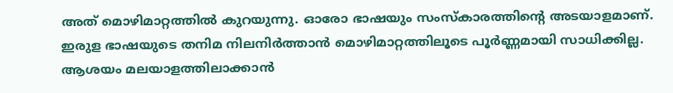അത് മൊഴിമാറ്റത്തിൽ കുറയുന്നു. ഓരോ ഭാഷയും സംസ്കാരത്തിന്റെ അടയാളമാണ്. ഇരുള ഭാഷയുടെ തനിമ നിലനിർത്താൻ മൊഴിമാറ്റത്തിലൂടെ പൂർണ്ണമായി സാധിക്കില്ല. ആശയം മലയാളത്തിലാക്കാൻ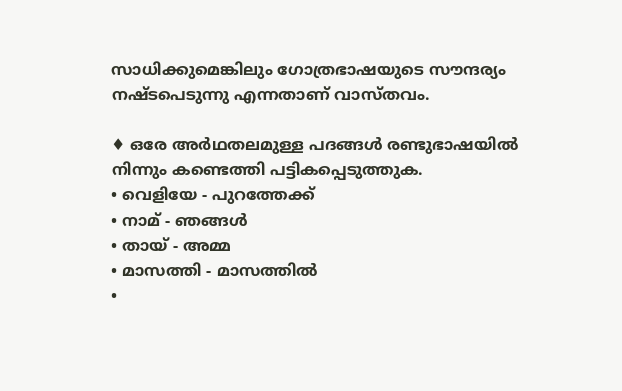സാധിക്കുമെങ്കിലും ഗോത്രഭാഷയുടെ സൗന്ദര്യം നഷ്ടപെടുന്നു എന്നതാണ് വാസ്തവം.

♦ ഒരേ അർഥതലമുള്ള പദങ്ങൾ രണ്ടുഭാഷയിൽ നിന്നും കണ്ടെത്തി പട്ടികപ്പെടുത്തുക.
• വെളിയേ - പുറത്തേക്ക്
• നാമ് - ഞങ്ങൾ
• തായ് - അമ്മ
• മാസത്തി - മാസത്തിൽ
•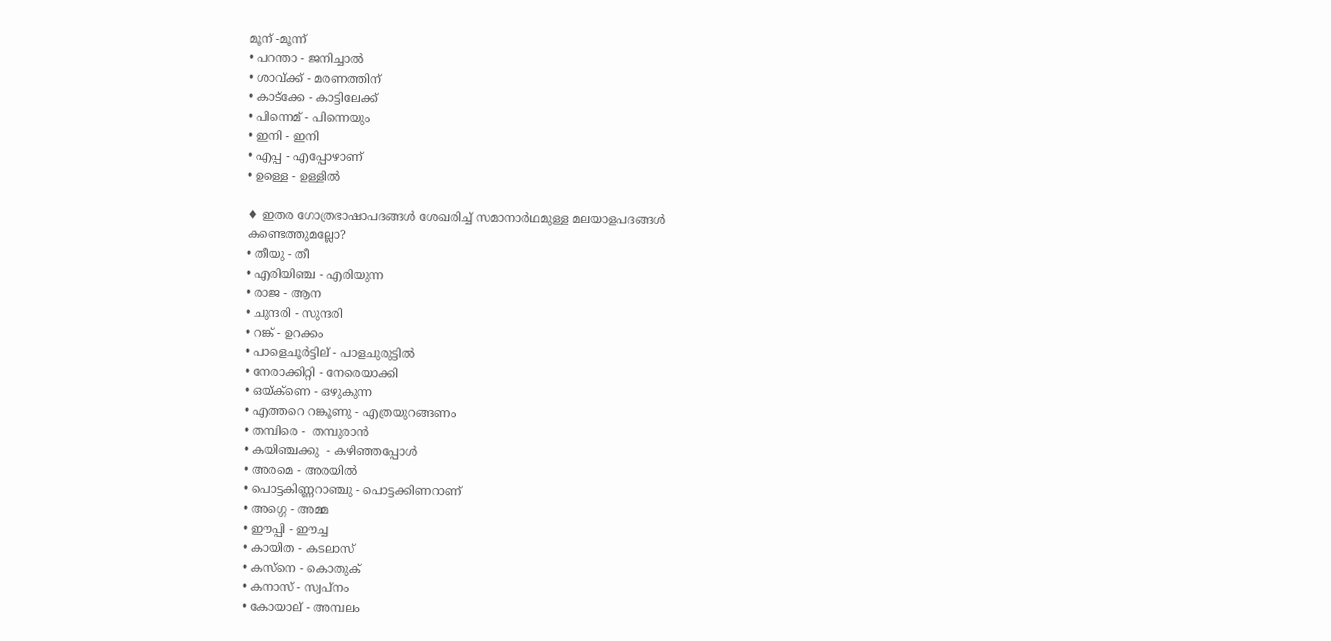മൂന് -മൂന്ന്
• പറന്താ - ജനിച്ചാൽ
• ശാവ്ക്ക് - മരണത്തിന്
• കാട്ക്കേ - കാട്ടിലേക്ക്
• പിന്നെമ് - പിന്നെയും
• ഇനി - ഇനി
• എപ്പ - എപ്പോഴാണ്
• ഉള്ളെ - ഉള്ളിൽ

♦ ഇതര ഗോത്രഭാഷാപദങ്ങൾ ശേഖരിച്ച് സമാനാർഥമുള്ള മലയാളപദങ്ങൾ
കണ്ടെത്തുമല്ലോ?
• തീയു - തീ
• എരിയിഞ്ച - എരിയുന്ന
• രാജ - ആന
• ചുന്ദരി - സുന്ദരി
• റങ്ക് - ഉറക്കം
• പാളെചൂർട്ടില് - പാളചുരുട്ടിൽ
• നേരാക്കിറ്റി - നേരെയാക്കി
• ഒയ്‌ക്ണെ - ഒഴുകുന്ന
• എത്തറെ റങ്കൂണു - എത്രയുറങ്ങണം
• തമ്പിരെ -  തമ്പുരാൻ
• കയിഞ്ചക്കു  - കഴിഞ്ഞപ്പോൾ
• അരമെ - അരയിൽ
• പൊട്ടകിണ്ണറാഞ്ചു - പൊട്ടക്കിണറാണ്
• അഗ്ഗെ - അമ്മ
• ഈപ്പി - ഈച്ച
• കായിത - കടലാസ്
• കസ്‌നെ - കൊതുക്
• കനാസ് - സ്വപ്നം
• കോയാല് - അമ്പലം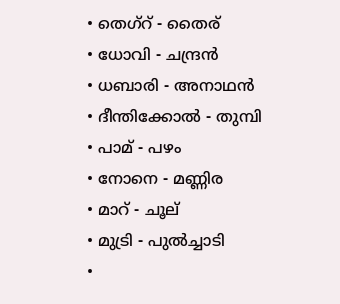• തെഗ്റ് - തൈര്
• ധോവി - ചന്ദ്രൻ
• ധബാരി - അനാഥൻ
• ദീന്തിക്കോൽ - തുമ്പി
• പാമ് - പഴം
• നോനെ - മണ്ണിര
• മാറ് - ചൂല്
• മുട്രി - പുൽച്ചാടി
•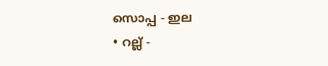സൊപ്പ - ഇല
• റല്ല് -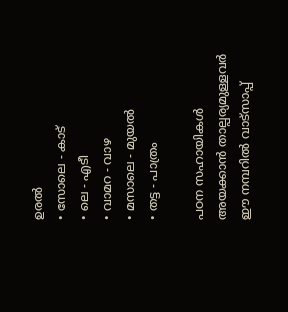ഉരൽ
• സോലെ - കാട്
• ലെ - എടീ
• വാമറ - വാഴ
• മസാലെ - മുയൽ
• തട്ട - പാത്രം

പഠന സഹായികൾ അയക്കാൻ താല്പര്യമുള്ളവർ ഈ നമ്പറിൽ വാട്സാപ്പ്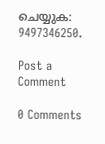ചെയ്യുക: 9497346250.

Post a Comment

0 Comments